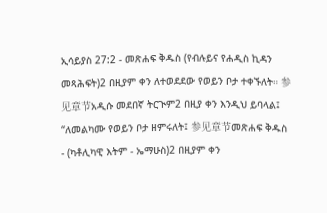ኢሳይያስ 27:2 - መጽሐፍ ቅዱስ (የብሉይና የሐዲስ ኪዳን መጻሕፍት)2 በዚያም ቀን ለተወደደው የወይን ቦታ ተቀኙለት። 参见章节አዲሱ መደበኛ ትርጒም2 በዚያ ቀን እንዲህ ይባላል፤ “ለመልካሙ የወይን ቦታ ዘምሩለት፤ 参见章节መጽሐፍ ቅዱስ - (ካቶሊካዊ እትም - ኤማሁስ)2 በዚያም ቀን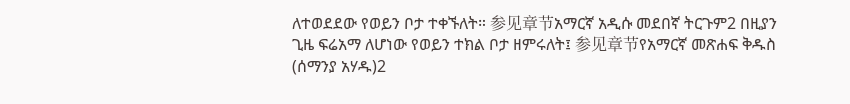ለተወደደው የወይን ቦታ ተቀኙለት። 参见章节አማርኛ አዲሱ መደበኛ ትርጉም2 በዚያን ጊዜ ፍሬአማ ለሆነው የወይን ተክል ቦታ ዘምሩለት፤ 参见章节የአማርኛ መጽሐፍ ቅዱስ (ሰማንያ አሃዱ)2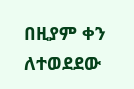በዚያም ቀን ለተወደደው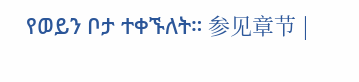የወይን ቦታ ተቀኙለት። 参见章节 |